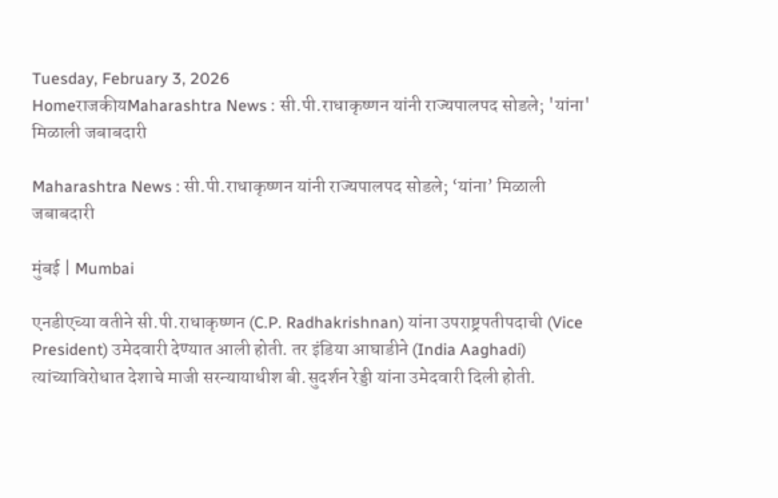Tuesday, February 3, 2026
HomeराजकीयMaharashtra News : सी.पी.राधाकृष्णन यांनी राज्यपालपद सोडले; 'यांना' मिळाली जबाबदारी

Maharashtra News : सी.पी.राधाकृष्णन यांनी राज्यपालपद सोडले; ‘यांना’ मिळाली जबाबदारी

मुंबई | Mumbai

एनडीएच्या वतीने सी.पी.राधाकृष्णन (C.P. Radhakrishnan) यांना उपराष्ट्रपतीपदाची (Vice President) उमेदवारी देण्यात आली होती. तर इंडिया आघाडीने (India Aaghadi) त्यांच्याविरोधात देशाचे माजी सरन्यायाधीश बी.सुदर्शन रेड्डी यांना उमेदवारी दिली होती.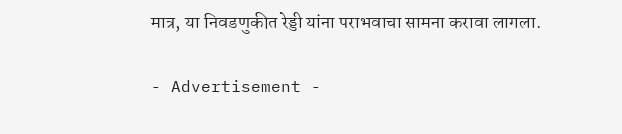मात्र, या निवडणुकीत रेड्डी यांना पराभवाचा सामना करावा लागला.

- Advertisement -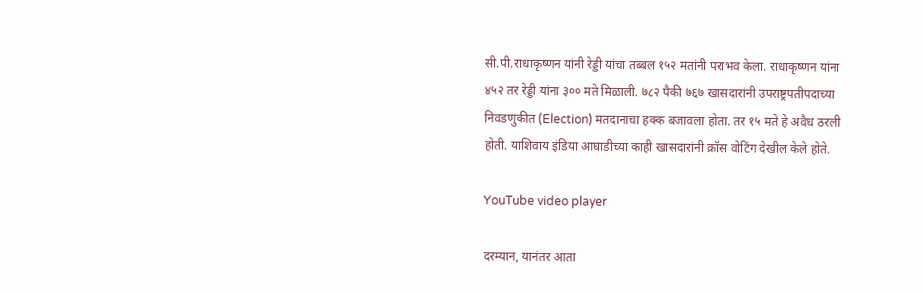सी.पी.राधाकृष्णन यांनी रेड्डी यांचा तब्बल १५२ मतांनी पराभव केला. राधाकृष्णन यांना ४५२ तर रेड्डी यांना ३०० मते मिळाली. ७८२ पैकी ७६७ खासदारांनी उपराष्ट्रपतीपदाच्या निवडणुकीत (Election) मतदानाचा हक्क बजावला होता. तर १५ मते हे अवैध ठरली होती. याशिवाय इंडिया आघाडीच्या काही खासदारांनी क्रॉस वोटिंग देखील केले होते.

YouTube video player

दरम्यान, यानंतर आता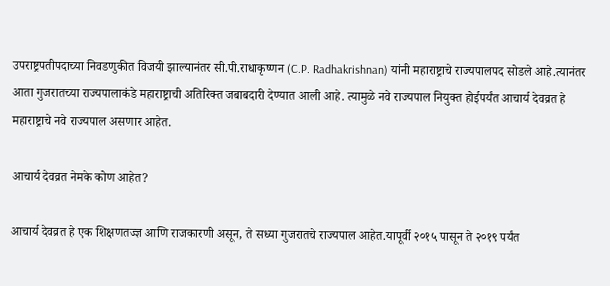उपराष्ट्रपतीपदाच्या निवडणुकीत विजयी झाल्यानंतर सी.पी.राधाकृष्णन (C.P. Radhakrishnan) यांनी महाराष्ट्राचे राज्यपालपद सोडले आहे.त्यानंतर आता गुजरातच्या राज्यपालाकंडे महाराष्ट्राची अतिरिक्त जबाबदारी देण्यात आली आहे. त्यामुळे नवे राज्यपाल नियुक्त होईपर्यंत आचार्य देवव्रत हे महाराष्ट्राचे नवे राज्यपाल असणार आहेत.

आचार्य देवव्रत नेमके कोण आहेत?

आचार्य देवव्रत हे एक शिक्षणतज्ज्ञ आणि राजकारणी असून, ते सध्या गुजरातचे राज्यपाल आहेत.यापूर्वी २०१५ पासून ते २०१९ पर्यंत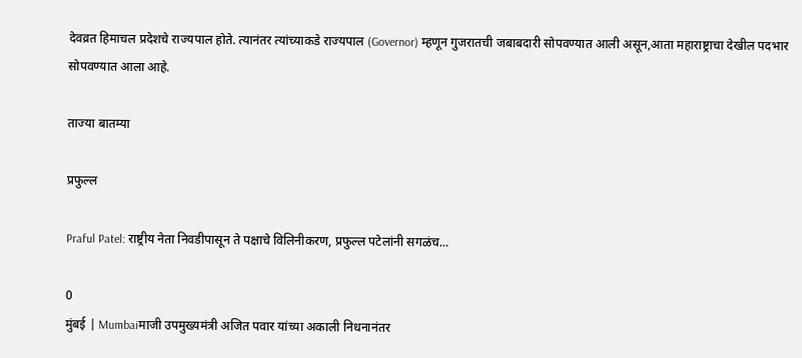देवव्रत हिमाचल प्रदेशचे राज्यपाल होते. त्यानंतर त्यांच्याकडे राज्यपाल (Governor) म्हणून गुजरातची जबाबदारी सोपवण्यात आली असून,आता महाराष्ट्राचा देखील पदभार सोपवण्यात आला आहे.

ताज्या बातम्या

प्रफुल्ल

Praful Patel: राष्ट्रीय नेता निवडीपासून ते पक्षाचे विलिनीकरण, प्रफुल्ल पटेलांनी सगळंच...

0
मुंबई | Mumbaiमाजी उपमुख्यमंत्री अजित पवार यांच्या अकाली निधनानंतर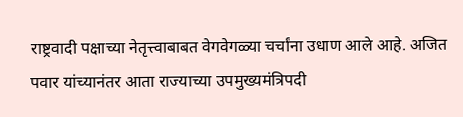राष्ट्रवादी पक्षाच्या नेतृत्त्वाबाबत वेगवेगळ्या चर्चांना उधाण आले आहे. अजित पवार यांच्यानंतर आता राज्याच्या उपमुख्यमंत्रिपदी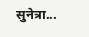सुनेत्रा...